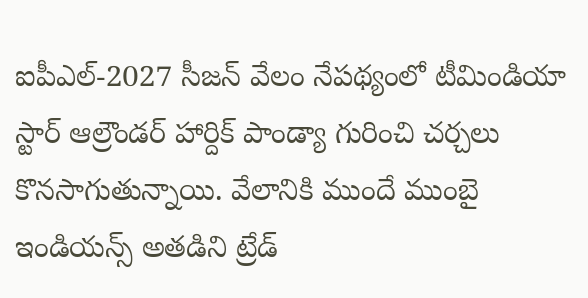ఐపీఎల్-2027 సీజన్ వేలం నేపథ్యంలో టీమిండియా స్టార్ ఆల్రౌండర్ హార్దిక్ పాండ్యా గురించి చర్చలు కొనసాగుతున్నాయి. వేలానికి ముందే ముంబై ఇండియన్స్ అతడిని ట్రేడ్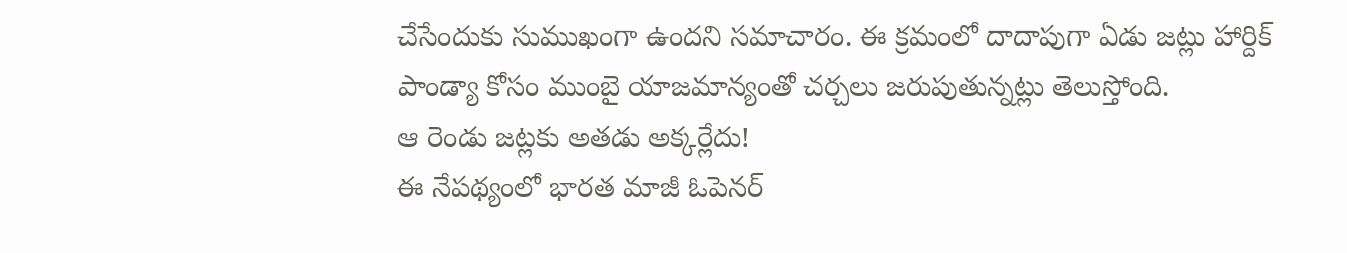చేసేందుకు సుముఖంగా ఉందని సమాచారం. ఈ క్రమంలో దాదాపుగా ఏడు జట్లు హార్దిక్ పాండ్యా కోసం ముంబై యాజమాన్యంతో చర్చలు జరుపుతున్నట్లు తెలుస్తోంది.
ఆ రెండు జట్లకు అతడు అక్కర్లేదు!
ఈ నేపథ్యంలో భారత మాజీ ఓపెనర్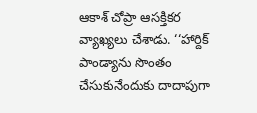ఆకాశ్ చోప్రా ఆసక్తికర వ్యాఖ్యలు చేశాడు. ‘‘హార్దిక్ పాండ్యాను సొంతం చేసుకునేందుకు దాదాపుగా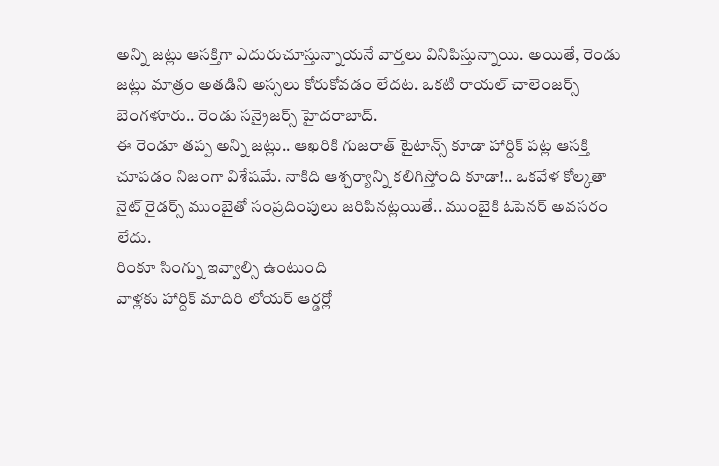అన్ని జట్లు ఆసక్తిగా ఎదురుచూస్తున్నాయనే వార్తలు వినిపిస్తున్నాయి. అయితే, రెండు జట్లు మాత్రం అతడిని అస్సలు కోరుకోవడం లేదట. ఒకటి రాయల్ చాలెంజర్స్ బెంగళూరు.. రెండు సన్రైజర్స్ హైదరాబాద్.
ఈ రెండూ తప్ప అన్ని జట్లు.. ఆఖరికి గుజరాత్ టైటాన్స్ కూడా హార్దిక్ పట్ల ఆసక్తి చూపడం నిజంగా విశేషమే. నాకిది ఆశ్చర్యాన్ని కలిగిస్తోంది కూడా!.. ఒకవేళ కోల్కతా నైట్ రైడర్స్ ముంబైతో సంప్రదింపులు జరిపినట్లయితే.. ముంబైకి ఓపెనర్ అవసరం లేదు.
రింకూ సింగ్ను ఇవ్వాల్సి ఉంటుంది
వాళ్లకు హార్దిక్ మాదిరి లోయర్ ఆర్డర్లో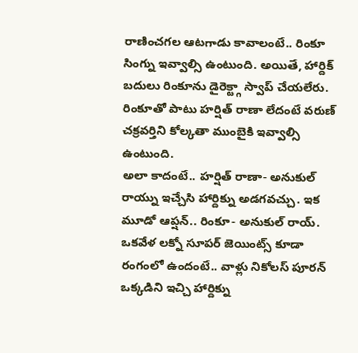రాణించగల ఆటగాడు కావాలంటే.. రింకూ సింగ్ను ఇవ్వాల్సి ఉంటుంది. అయితే, హార్దిక్ బదులు రింకూను డైరెక్ట్గా స్వాప్ చేయలేరు. రింకూతో పాటు హర్షిత్ రాణా లేదంటే వరుణ్ చక్రవర్తిని కోల్కతా ముంబైకి ఇవ్వాల్సి ఉంటుంది.
అలా కాదంటే.. హర్షిత్ రాణా- అనుకుల్ రాయ్ను ఇచ్చేసి హార్దిక్ను అడగవచ్చు. ఇక మూడో ఆప్షన్.. రింకూ- అనుకుల్ రాయ్. ఒకవేళ లక్నో సూపర్ జెయింట్స్ కూడా రంగంలో ఉందంటే.. వాళ్లు నికోలస్ పూరన్ ఒక్కడిని ఇచ్చి హార్దిక్ను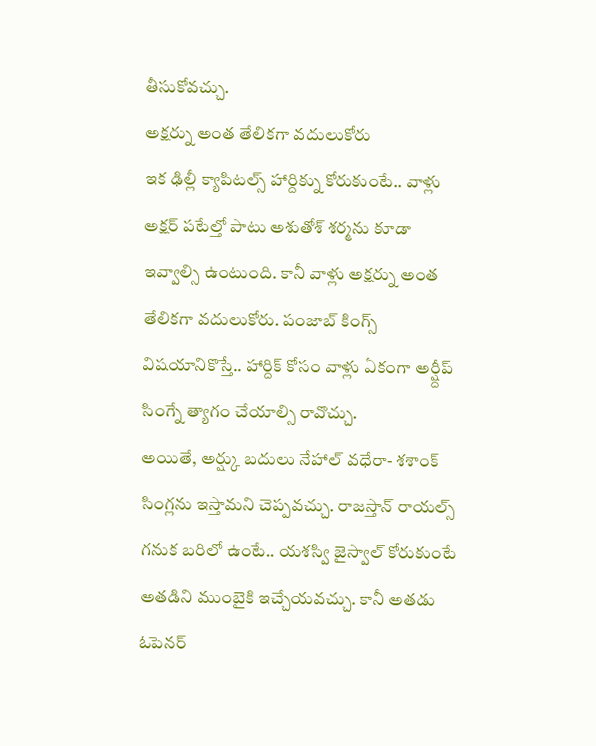తీసుకోవచ్చు.
అక్షర్ను అంత తేలికగా వదులుకోరు
ఇక ఢిల్లీ క్యాపిటల్స్ హార్దిక్ను కోరుకుంటే.. వాళ్లు అక్షర్ పటేల్తో పాటు అశుతోశ్ శర్మను కూడా ఇవ్వాల్సి ఉంటుంది. కానీ వాళ్లు అక్షర్ను అంత తేలికగా వదులుకోరు. పంజాబ్ కింగ్స్ విషయానికొస్తే.. హార్దిక్ కోసం వాళ్లు ఏకంగా అర్ష్దీప్ సింగ్నే త్యాగం చేయాల్సి రావొచ్చు.
అయితే, అర్ష్కు బదులు నేహాల్ వధేరా- శశాంక్ సింగ్లను ఇస్తామని చెప్పవచ్చు. రాజస్తాన్ రాయల్స్ గనుక బరిలో ఉంటే.. యశస్వి జైస్వాల్ కోరుకుంటే అతడిని ముంబైకి ఇచ్చేయవచ్చు. కానీ అతడు ఓపెనర్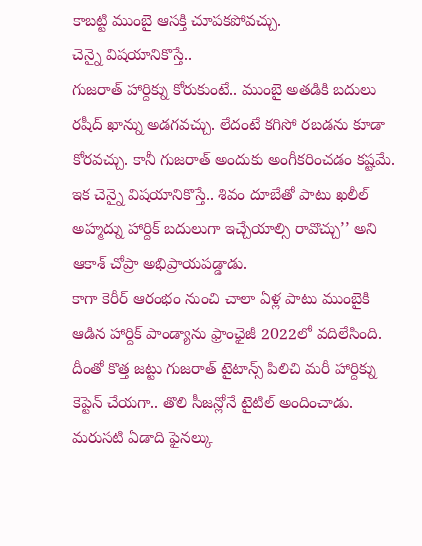కాబట్టి ముంబై ఆసక్తి చూపకపోవచ్చు.
చెన్నై విషయానికొస్తే..
గుజరాత్ హార్దిక్ను కోరుకుంటే.. ముంబై అతడికి బదులు రషీద్ ఖాన్ను అడగవచ్చు. లేదంటే కగిసో రబడను కూడా కోరవచ్చు. కానీ గుజరాత్ అందుకు అంగీకరించడం కష్టమే. ఇక చెన్నై విషయానికొస్తే.. శివం దూబేతో పాటు ఖలీల్ అహ్మద్ను హార్దిక్ బదులుగా ఇచ్చేయాల్సి రావొచ్చు’’ అని ఆకాశ్ చోప్రా అభిప్రాయపడ్డాడు.
కాగా కెరీర్ ఆరంభం నుంచి చాలా ఏళ్ల పాటు ముంబైకి ఆడిన హార్దిక్ పాండ్యాను ఫ్రాంఛైజీ 2022లో వదిలేసింది. దీంతో కొత్త జట్టు గుజరాత్ టైటాన్స్ పిలిచి మరీ హార్దిక్ను కెప్టెన్ చేయగా.. తొలి సీజన్లోనే టైటిల్ అందించాడు. మరుసటి ఏడాది ఫైనల్కు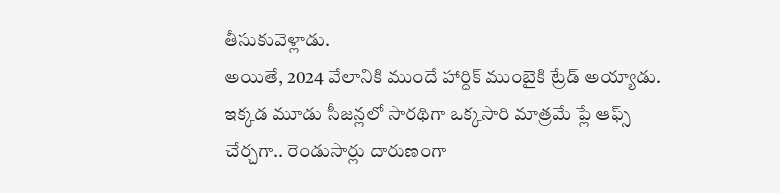తీసుకువెళ్లాడు.
అయితే, 2024 వేలానికి ముందే హార్దిక్ ముంబైకి ట్రేడ్ అయ్యాడు. ఇక్కడ మూడు సీజన్లలో సారథిగా ఒక్కసారి మాత్రమే ప్లే ఆఫ్స్ చేర్చగా.. రెండుసార్లు దారుణంగా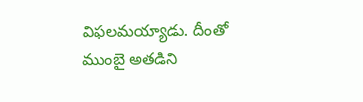విఫలమయ్యాడు. దీంతో ముంబై అతడిని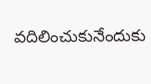వదిలించుకునేందుకు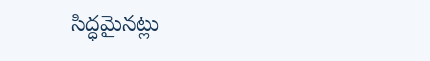సిద్ధమైనట్లు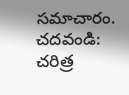సమాచారం.
చదవండి: చరిత్ర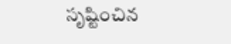సృష్టించిన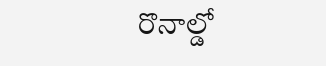రొనాల్డో